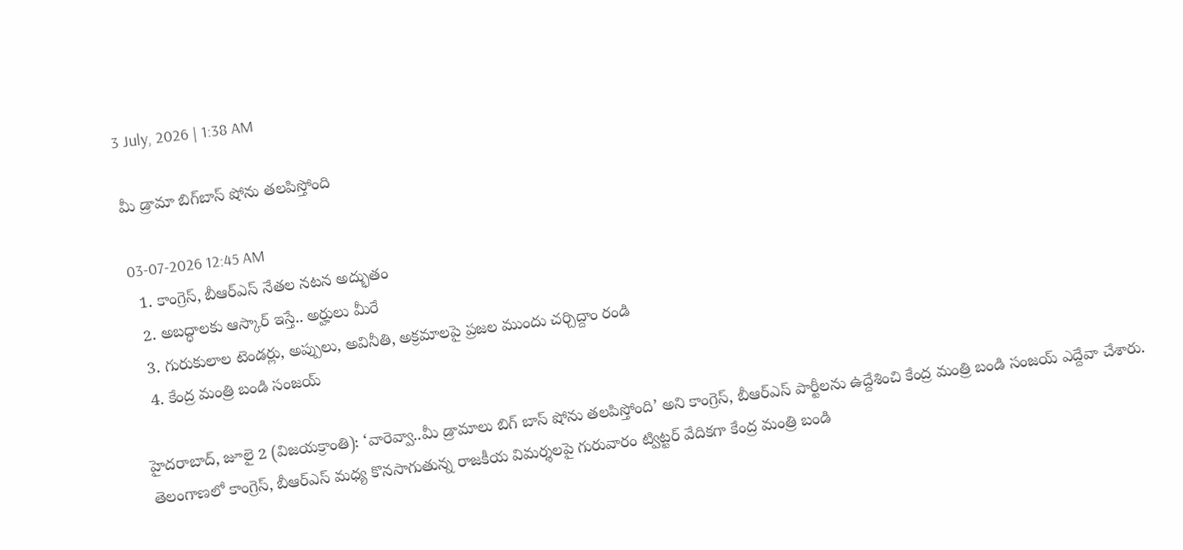3 July, 2026 | 1:38 AM

మీ డ్రామా బిగ్‌బాస్ షోను తలపిస్తోంది

03-07-2026 12:45 AM
  1. కాంగ్రెస్, బీఆర్‌ఎస్ నేతల నటన అద్భుతం
  2. అబద్ధాలకు ఆస్కార్ ఇస్తే.. అర్హులు మీరే
  3. గురుకులాల టెండర్లు, అప్పులు, అవినీతి, అక్రమాలపై ప్రజల ముందు చర్చిద్దాం రండి
  4. కేంద్ర మంత్రి బండి సంజయ్

హైదరాబాద్, జూలై 2 (విజయక్రాంతి): ‘వారెవ్వా..మీ డ్రామాలు బిగ్ బాస్ షోను తలపిస్తోంది’ అని కాంగ్రెస్, బీఆర్‌ఎస్ పార్టీలను ఉద్దేశించి కేంద్ర మంత్రి బండి సంజయ్ ఎద్దేవా చేశారు. తెలంగాణలో కాంగ్రెస్, బీఆర్‌ఎస్ మధ్య కొనసాగుతున్న రాజకీయ విమర్శలపై గురువారం ట్విట్టర్ వేదికగా కేంద్ర మంత్రి బండి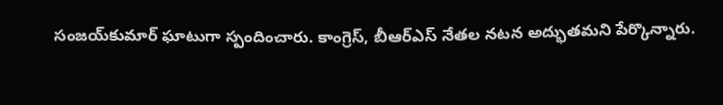సంజయ్‌కుమార్ ఘాటుగా స్పందించారు. కాంగ్రెస్, బీఆర్‌ఎస్ నేతల నటన అద్భుతమని పేర్కొన్నారు.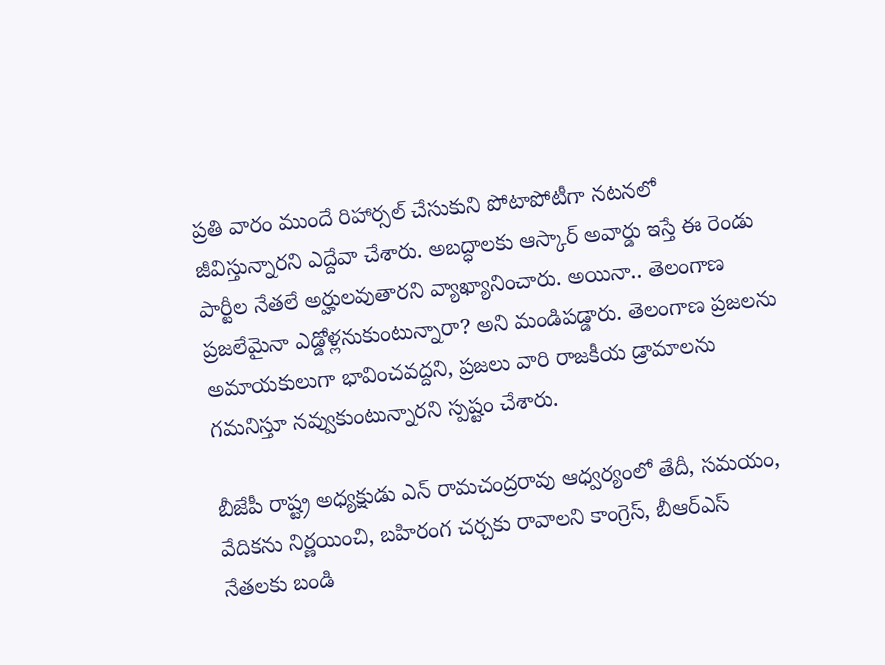ప్రతి వారం ముందే రిహార్సల్ చేసుకుని పోటాపోటీగా నటనలో జీవిస్తున్నారని ఎద్దేవా చేశారు. అబద్ధాలకు ఆస్కార్ అవార్డు ఇస్తే ఈ రెండు పార్టీల నేతలే అర్హులవుతారని వ్యాఖ్యానించారు. అయినా.. తెలంగాణ ప్రజలేమైనా ఎడ్డోళ్లనుకుంటున్నారా? అని మండిపడ్డారు. తెలంగాణ ప్రజలను అమాయకులుగా భావించవద్దని, ప్రజలు వారి రాజకీయ డ్రామాలను గమనిస్తూ నవ్వుకుంటున్నారని స్పష్టం చేశారు.

బీజేపీ రాష్ట్ర అధ్యక్షుడు ఎన్ రామచంద్రరావు ఆధ్వర్యంలో తేదీ, సమయం, వేదికను నిర్ణయించి, బహిరంగ చర్చకు రావాలని కాంగ్రెస్, బీఆర్‌ఎస్ నేతలకు బండి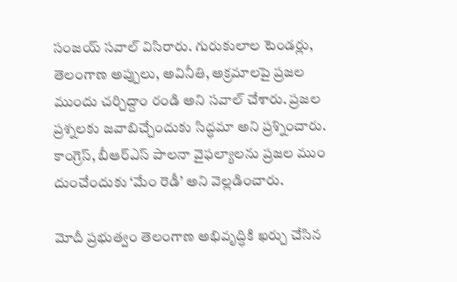సంజయ్ సవాల్ విసిరారు. గురుకులాల టెండర్లు, తెలంగాణ అప్పులు, అవినీతి, అక్రమాలపై ప్రజల ముందు చర్చిద్దాం రండి అని సవాల్ చేశారు. ప్రజల ప్రశ్నలకు జవాబిచ్చేందుకు సిద్ధమా అని ప్రశ్నించారు. కాంగ్రెస్, బీఆర్‌ఎస్ పాలనా వైఫల్యాలను ప్రజల ముం దుంచేందుకు ‘మేం రెడీ’ అని వెల్లడించారు.

మోదీ ప్రభుత్వం తెలంగాణ అభివృద్ధికి ఖర్చు చేసిన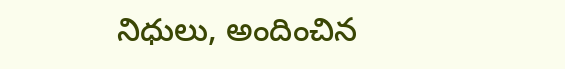నిధులు, అందించిన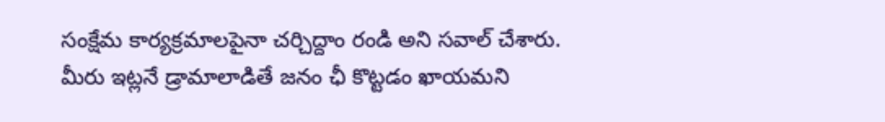సంక్షేమ కార్యక్రమాలపైనా చర్చిద్దాం రండి అని సవాల్ చేశారు. మీరు ఇట్లనే డ్రామాలాడితే జనం ఛీ కొట్టడం ఖాయమని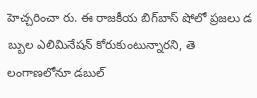హెచ్చరించా రు. ఈ రాజకీయ బిగ్‌బాస్ షోలో ప్రజలు డ బ్బుల ఎలిమినేషన్ కోరుకుంటున్నారని, తె లంగాణలోనూ డబుల్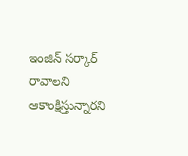ఇంజిన్ సర్కార్ రావాలని ఆకాంక్షిస్తున్నారని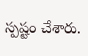స్పష్టం చేశారు.